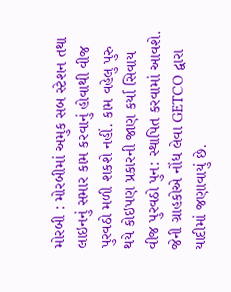મોરબી : મોરબીમાં અમુક સબ સ્ટેશન તથા લાઇનનું સમાર કામ કરવાનું હોવાથી વીજ પુરવઠો મળી શકશે નહીં. કામ વહેલુ પુરુ થયે કોઇપણ પ્રકારની જાણ કર્યા સિવાય વીજ પુરવઠો પુન: સ્થાપિત કરવામાં આવશે. જેની ગ્રાહકોએ નોંધ લેવા GETCO દ્વારા યાદીમાં જણાવાયું છે.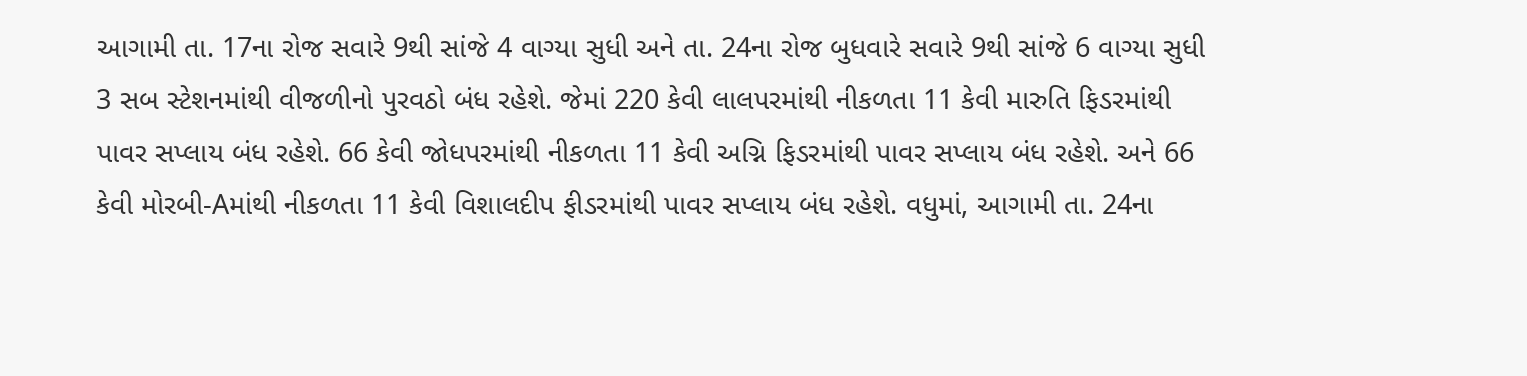આગામી તા. 17ના રોજ સવારે 9થી સાંજે 4 વાગ્યા સુધી અને તા. 24ના રોજ બુધવારે સવારે 9થી સાંજે 6 વાગ્યા સુધી 3 સબ સ્ટેશનમાંથી વીજળીનો પુરવઠો બંધ રહેશે. જેમાં 220 કેવી લાલપરમાંથી નીકળતા 11 કેવી મારુતિ ફિડરમાંથી પાવર સપ્લાય બંધ રહેશે. 66 કેવી જોધપરમાંથી નીકળતા 11 કેવી અગ્નિ ફિડરમાંથી પાવર સપ્લાય બંધ રહેશે. અને 66 કેવી મોરબી-Aમાંથી નીકળતા 11 કેવી વિશાલદીપ ફીડરમાંથી પાવર સપ્લાય બંધ રહેશે. વધુમાં, આગામી તા. 24ના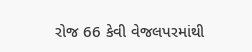રોજ 66 કેવી વેજલપરમાંથી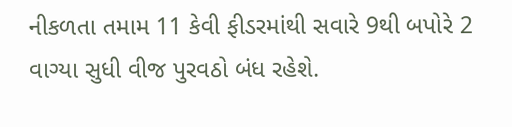નીકળતા તમામ 11 કેવી ફીડરમાંથી સવારે 9થી બપોરે 2 વાગ્યા સુધી વીજ પુરવઠો બંધ રહેશે.